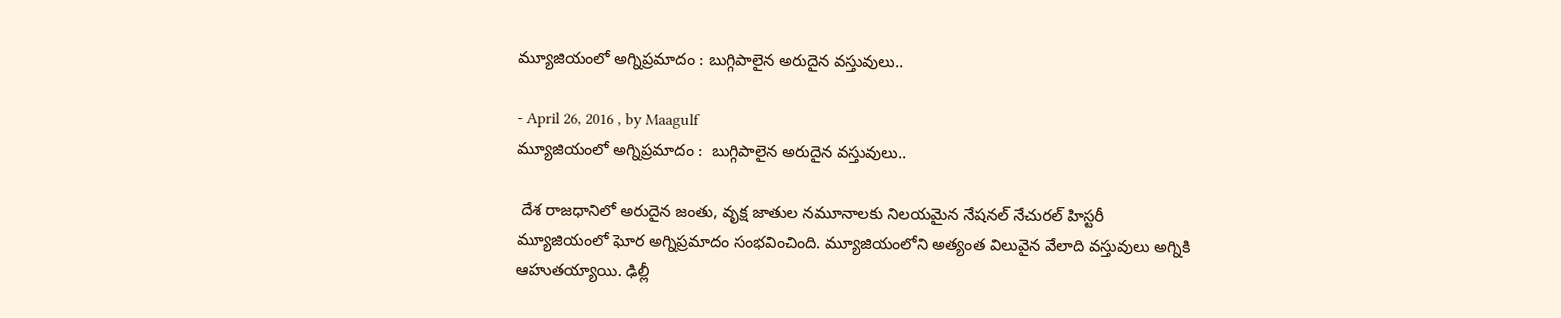మ్యూజియంలో అగ్నిప్రమాదం : బుగ్గిపాలైన అరుదైన వస్తువులు..

- April 26, 2016 , by Maagulf
మ్యూజియంలో అగ్నిప్రమాదం :  బుగ్గిపాలైన అరుదైన వస్తువులు..

 దేశ రాజధానిలో అరుదైన జంతు, వృక్ష జాతుల నమూనాలకు నిలయమైన నేషనల్ నేచురల్ హిస్టరీ మ్యూజియంలో ఘోర అగ్నిప్రమాదం సంభవించింది. మ్యూజియంలోని అత్యంత విలువైన వేలాది వస్తువులు అగ్నికి ఆహుతయ్యాయి. ఢిల్లీ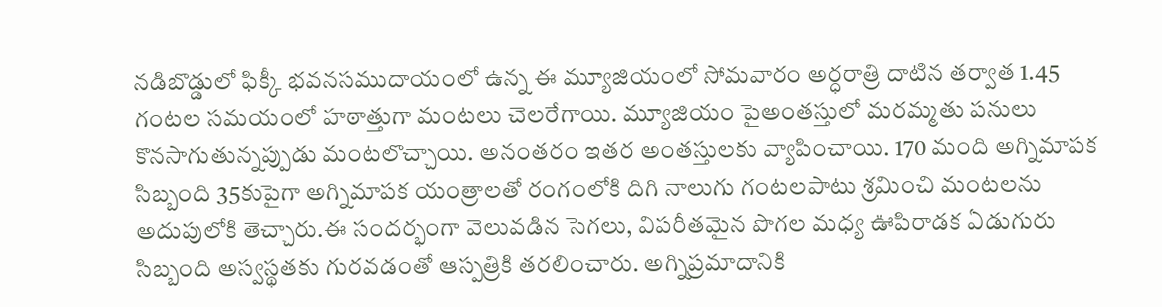నడిబొడ్డులో ఫిక్కీ భవనసముదాయంలో ఉన్న ఈ మ్యూజియంలో సోమవారం అర్ధరాత్రి దాటిన తర్వాత 1.45 గంటల సమయంలో హఠాత్తుగా మంటలు చెలరేగాయి. మ్యూజియం పైఅంతస్తులో మరమ్మతు పనులు కొనసాగుతున్నప్పుడు మంటలొచ్చాయి. అనంతరం ఇతర అంతస్తులకు వ్యాపించాయి. 170 మంది అగ్నిమాపక సిబ్బంది 35కుపైగా అగ్నిమాపక యంత్రాలతో రంగంలోకి దిగి నాలుగు గంటలపాటు శ్రమించి మంటలను అదుపులోకి తెచ్చారు.ఈ సందర్భంగా వెలువడిన సెగలు, విపరీతమైన పొగల మధ్య ఊపిరాడక ఏడుగురు సిబ్బంది అస్వస్థతకు గురవడంతో ఆస్పత్రికి తరలించారు. అగ్నిప్రమాదానికి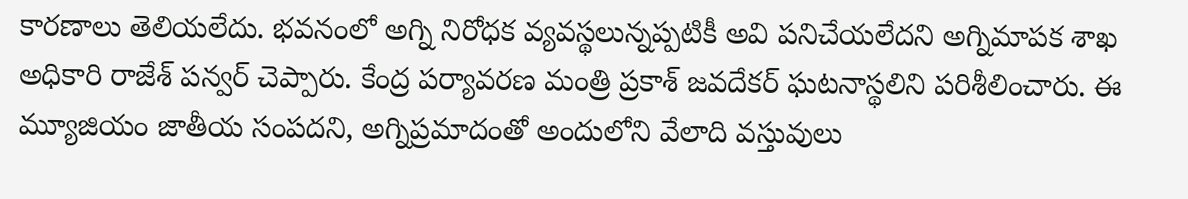కారణాలు తెలియలేదు. భవనంలో అగ్ని నిరోధక వ్యవస్థలున్నప్పటికీ అవి పనిచేయలేదని అగ్నిమాపక శాఖ అధికారి రాజేశ్ పన్వర్ చెప్పారు. కేంద్ర పర్యావరణ మంత్రి ప్రకాశ్ జవదేకర్ ఘటనాస్థలిని పరిశీలించారు. ఈ మ్యూజియం జాతీయ సంపదని, అగ్నిప్రమాదంతో అందులోని వేలాది వస్తువులు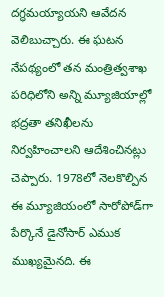దగ్ధమయ్యాయని ఆవేదన వెలిబుచ్చారు. ఈ ఘటన నేపథ్యంలో తన మంత్రిత్వశాఖ పరిధిలోని అన్ని మ్యూజియాల్లో భద్రతా తనిఖీలను నిర్వహించాలని ఆదేశించినట్లు చెప్పారు. 1978లో నెలకొల్పిన ఈ మ్యూజియంలో సారోపోడ్‌గా పేర్కొనే డైనోసార్ ఎముక ముఖ్యమైనది. ఈ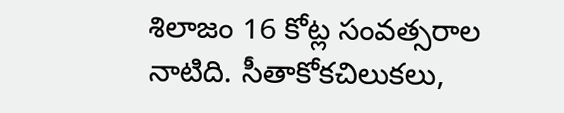శిలాజం 16 కోట్ల సంవత్సరాల నాటిది. సీతాకోకచిలుకలు,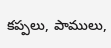కప్పలు, పాములు,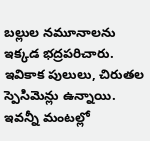బల్లుల నమూనాలను ఇక్కడ భద్రపరిచారు. ఇవికాక పులులు, చిరుతల స్పెసిమెన్లు ఉన్నాయి. ఇవన్నీ మంటల్లో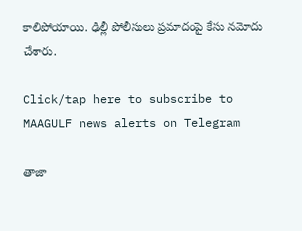కాలిపోయాయి. ఢిల్లీ పోలీసులు ప్రమాదంపై కేసు నమోదు చేశారు.

Click/tap here to subscribe to MAAGULF news alerts on Telegram

తాజా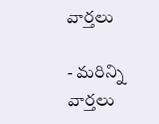వార్తలు

- మరిన్ని వార్తలు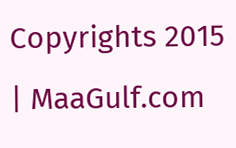Copyrights 2015 | MaaGulf.com